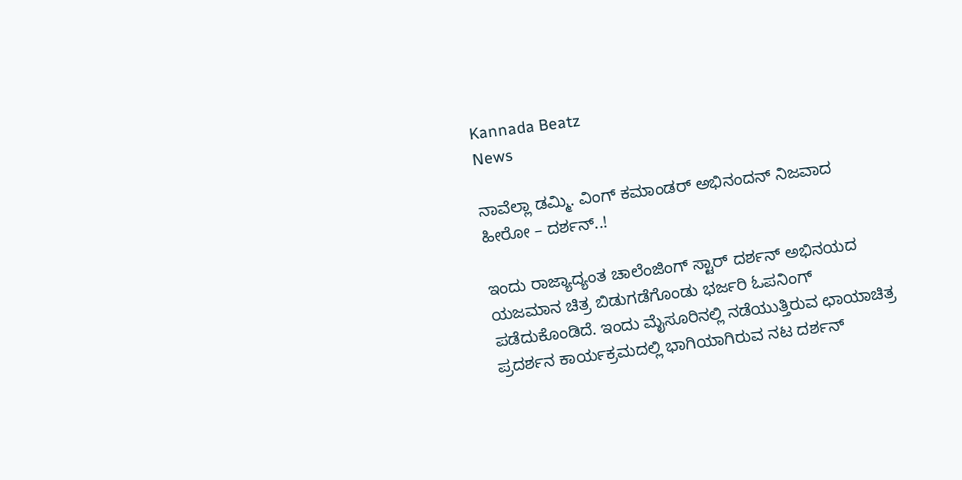Kannada Beatz
News

ನಾವೆಲ್ಲಾ ಡಮ್ಮಿ. ವಿಂಗ್ ಕಮಾಂಡರ್ ಅಭಿನಂದನ್ ನಿಜವಾದ ಹೀರೋ – ದರ್ಶನ್..!

ಇಂದು ರಾಜ್ಯಾದ್ಯಂತ ಚಾಲೆಂಜಿಂಗ್ ಸ್ಟಾರ್ ದರ್ಶನ್ ಅಭಿನಯದ ಯಜಮಾನ ಚಿತ್ರ ಬಿಡುಗಡೆಗೊಂಡು ಭರ್ಜರಿ ಓಪನಿಂಗ್ ಪಡೆದುಕೊಂಡಿದೆ. ಇಂದು ಮೈಸೂರಿನಲ್ಲಿ ನಡೆಯುತ್ತಿರುವ ಛಾಯಾಚಿತ್ರ ಪ್ರದರ್ಶನ ಕಾರ್ಯಕ್ರಮದಲ್ಲಿ ಭಾಗಿಯಾಗಿರುವ ನಟ ದರ್ಶನ್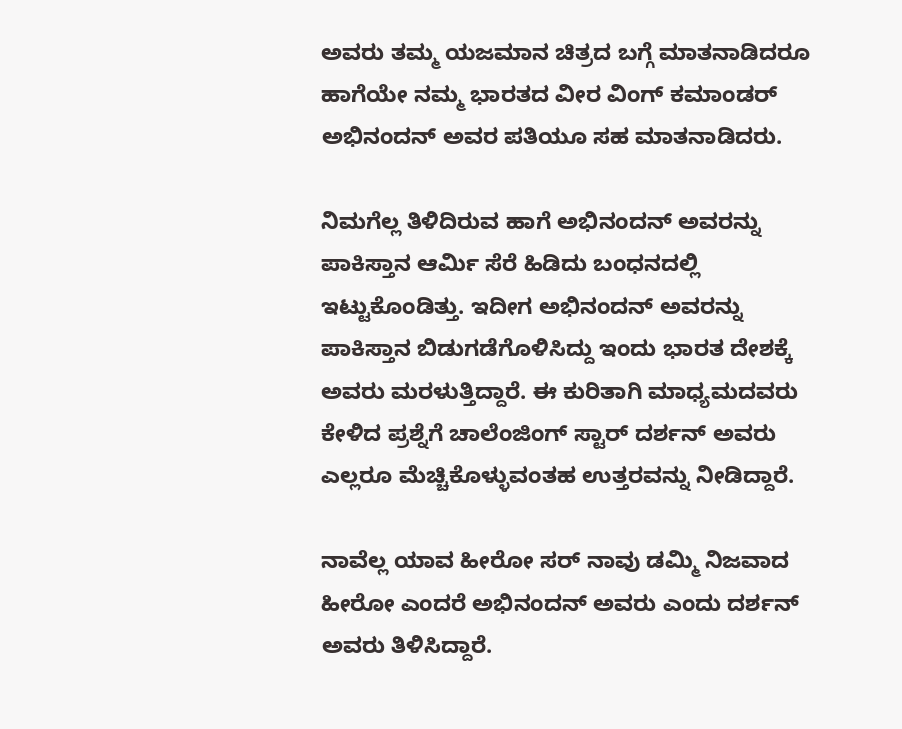ಅವರು ತಮ್ಮ ಯಜಮಾನ ಚಿತ್ರದ ಬಗ್ಗೆ ಮಾತನಾಡಿದರೂ ಹಾಗೆಯೇ ನಮ್ಮ ಭಾರತದ ವೀರ ವಿಂಗ್ ಕಮಾಂಡರ್ ಅಭಿನಂದನ್ ಅವರ ಪತಿಯೂ ಸಹ ಮಾತನಾಡಿದರು.

ನಿಮಗೆಲ್ಲ ತಿಳಿದಿರುವ ಹಾಗೆ ಅಭಿನಂದನ್ ಅವರನ್ನು ಪಾಕಿಸ್ತಾನ ಆರ್ಮಿ ಸೆರೆ ಹಿಡಿದು ಬಂಧನದಲ್ಲಿ ಇಟ್ಟುಕೊಂಡಿತ್ತು. ಇದೀಗ ಅಭಿನಂದನ್ ಅವರನ್ನು ಪಾಕಿಸ್ತಾನ ಬಿಡುಗಡೆಗೊಳಿಸಿದ್ದು ಇಂದು ಭಾರತ ದೇಶಕ್ಕೆ ಅವರು ಮರಳುತ್ತಿದ್ದಾರೆ. ಈ ಕುರಿತಾಗಿ ಮಾಧ್ಯಮದವರು ಕೇಳಿದ ಪ್ರಶ್ನೆಗೆ ಚಾಲೆಂಜಿಂಗ್ ಸ್ಟಾರ್ ದರ್ಶನ್ ಅವರು ಎಲ್ಲರೂ ಮೆಚ್ಚಿಕೊಳ್ಳುವಂತಹ ಉತ್ತರವನ್ನು ನೀಡಿದ್ದಾರೆ.

ನಾವೆಲ್ಲ ಯಾವ ಹೀರೋ ಸರ್ ನಾವು ಡಮ್ಮಿ ನಿಜವಾದ ಹೀರೋ ಎಂದರೆ ಅಭಿನಂದನ್ ಅವರು ಎಂದು ದರ್ಶನ್ ಅವರು ತಿಳಿಸಿದ್ದಾರೆ.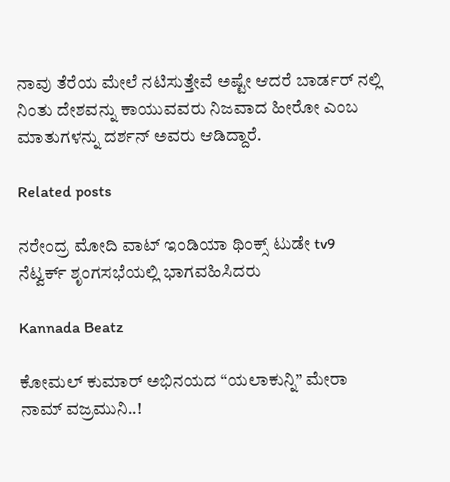ನಾವು ತೆರೆಯ ಮೇಲೆ ನಟಿಸುತ್ತೇವೆ ಅಷ್ಟೇ ಆದರೆ ಬಾರ್ಡರ್ ನಲ್ಲಿ ನಿಂತು ದೇಶವನ್ನು ಕಾಯುವವರು ನಿಜವಾದ ಹೀರೋ ಎಂಬ ಮಾತುಗಳನ್ನು ದರ್ಶನ್ ಅವರು ಆಡಿದ್ದಾರೆ.

Related posts

ನರೇಂದ್ರ ಮೋದಿ ವಾಟ್ ಇಂಡಿಯಾ ಥಿಂಕ್ಸ್ ಟುಡೇ tv9 ನೆಟ್ವರ್ಕ್ ಶೃಂಗಸಭೆಯಲ್ಲಿ ಭಾಗವಹಿಸಿದರು

Kannada Beatz

ಕೋಮಲ್ ಕುಮಾರ್ ಅಭಿನಯದ “ಯಲಾಕುನ್ನಿ” ಮೇರಾ ನಾಮ್ ವಜ್ರಮುನಿ..!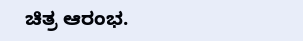ಚಿತ್ರ ಆರಂಭ.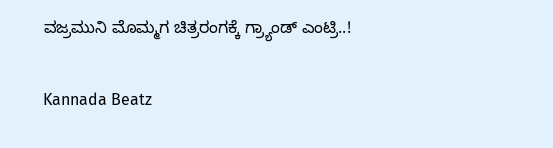ವಜ್ರಮುನಿ ಮೊಮ್ಮಗ ಚಿತ್ರರಂಗಕ್ಕೆ ಗ್ರ್ಯಾಂಡ್ ಎಂಟ್ರಿ..!

Kannada Beatz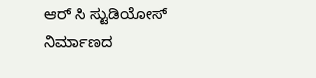ಆರ್ ಸಿ ಸ್ಟುಡಿಯೋಸ್ ನಿರ್ಮಾಣದ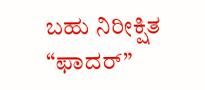ಬಹು ನಿರೀಕ್ಷಿತ “ಫಾದರ್”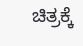ಚಿತ್ರಕ್ಕೆ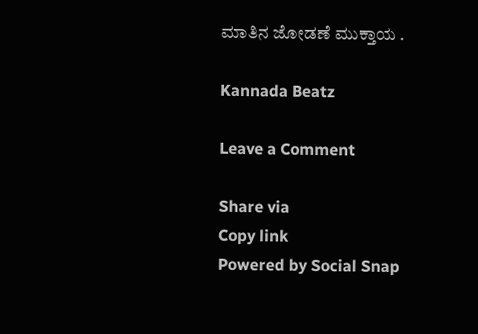ಮಾತಿನ ಜೋಡಣೆ ಮುಕ್ತಾಯ .

Kannada Beatz

Leave a Comment

Share via
Copy link
Powered by Social Snap